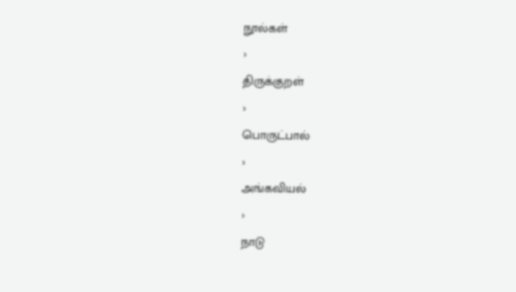நூல்கள்
›
திருக்குறள்
›
பொருட்பால்
›
அங்கவியல்
›
நாடு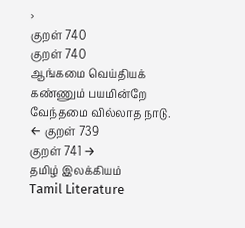›
குறள் 740
குறள் 740
ஆங்கமை வெய்தியக் கண்ணும் பயமின்றே
வேந்தமை வில்லாத நாடு.
← குறள் 739
குறள் 741 →
தமிழ் இலக்கியம்
Tamil Literature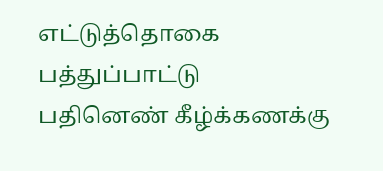எட்டுத்தொகை
பத்துப்பாட்டு
பதினெண் கீழ்க்கணக்கு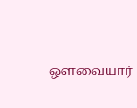ஔவையார்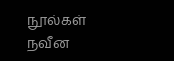நூல்கள்
நவீன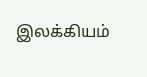இலக்கியம்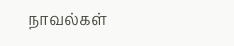நாவல்கள்